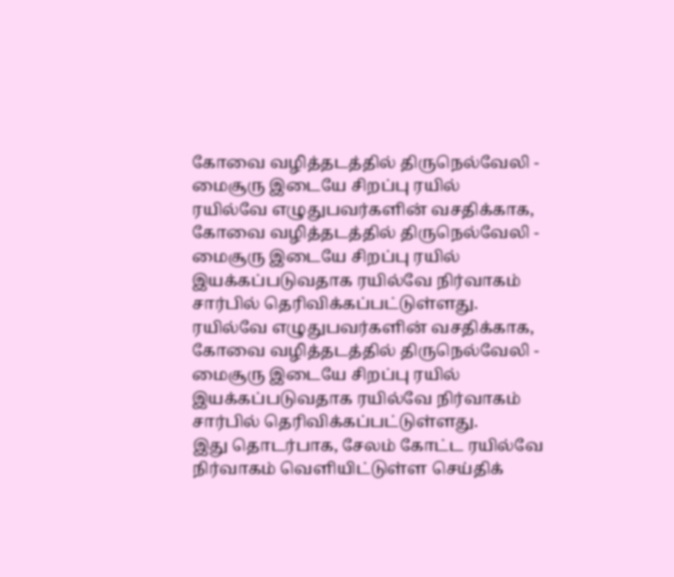கோவை வழித்தடத்தில் திருநெல்வேலி - மைசூரு இடையே சிறப்பு ரயில்
ரயில்வே எழுதுபவர்களின் வசதிக்காக, கோவை வழித்தடத்தில் திருநெல்வேலி - மைசூரு இடையே சிறப்பு ரயில் இயக்கப்படுவதாக ரயில்வே நிர்வாகம் சார்பில் தெரிவிக்கப்பட்டுள்ளது.
ரயில்வே எழுதுபவர்களின் வசதிக்காக, கோவை வழித்தடத்தில் திருநெல்வேலி - மைசூரு இடையே சிறப்பு ரயில் இயக்கப்படுவதாக ரயில்வே நிர்வாகம் சார்பில் தெரிவிக்கப்பட்டுள்ளது.
இது தொடர்பாக, சேலம் கோட்ட ரயில்வே நிர்வாகம் வெளியிட்டுள்ள செய்திக்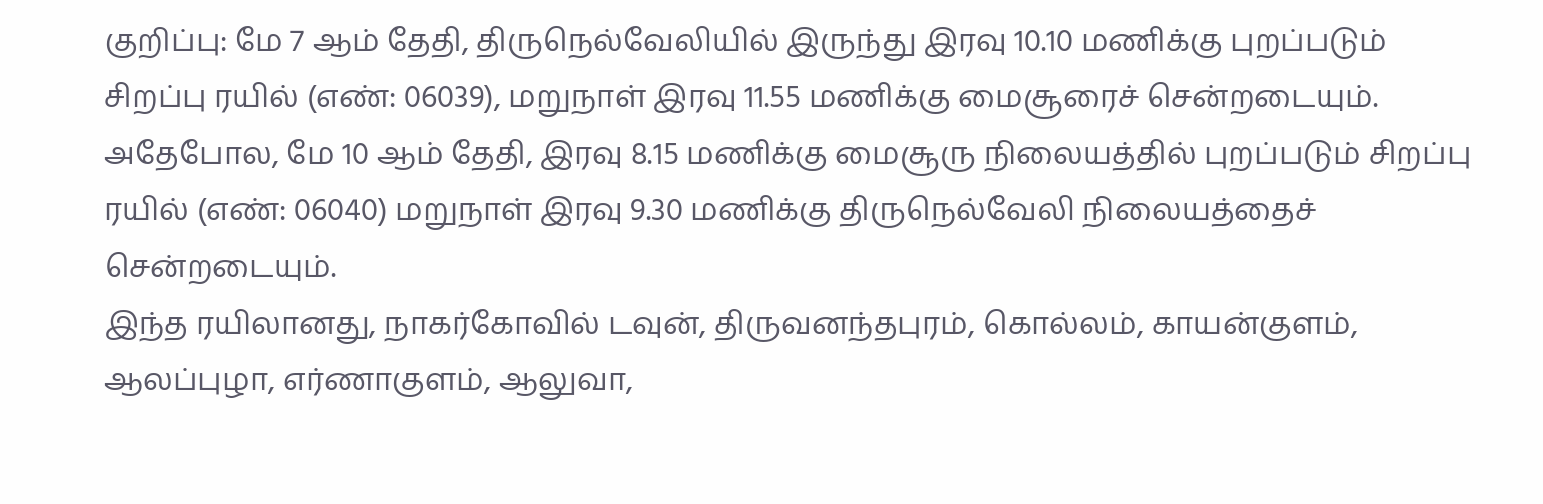குறிப்பு: மே 7 ஆம் தேதி, திருநெல்வேலியில் இருந்து இரவு 10.10 மணிக்கு புறப்படும் சிறப்பு ரயில் (எண்: 06039), மறுநாள் இரவு 11.55 மணிக்கு மைசூரைச் சென்றடையும்.
அதேபோல, மே 10 ஆம் தேதி, இரவு 8.15 மணிக்கு மைசூரு நிலையத்தில் புறப்படும் சிறப்பு ரயில் (எண்: 06040) மறுநாள் இரவு 9.30 மணிக்கு திருநெல்வேலி நிலையத்தைச் சென்றடையும்.
இந்த ரயிலானது, நாகர்கோவில் டவுன், திருவனந்தபுரம், கொல்லம், காயன்குளம், ஆலப்புழா, எர்ணாகுளம், ஆலுவா,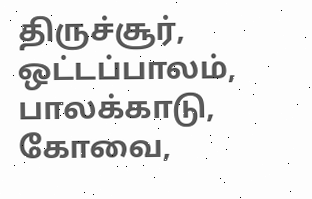திருச்சூர், ஒட்டப்பாலம், பாலக்காடு, கோவை,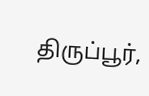திருப்பூர்,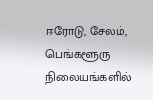ஈரோடு, சேலம், பெங்களூரு நிலையங்களில்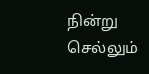நின்று செல்லும்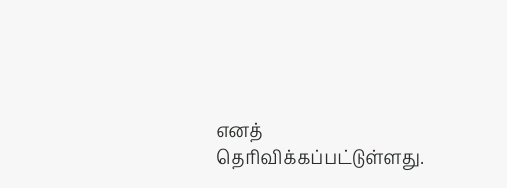எனத் தெரிவிக்கப்பட்டுள்ளது.